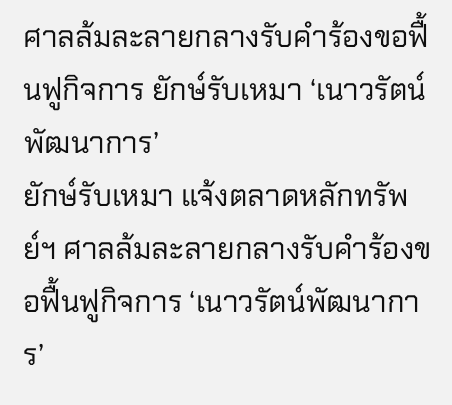ศาลล้มละลายกลางรับคําร้องขอฟื้นฟูกิจการ ยักษ์รับเหมา ‘เนาวรัตน์พัฒนาการ’
ยักษ์รับเหมา แจ้งตลาดหลักทรัพย์ฯ ศาลล้มละลายกลางรับคําร้องขอฟื้นฟูกิจการ ‘เนาวรัตน์พัฒนาการ’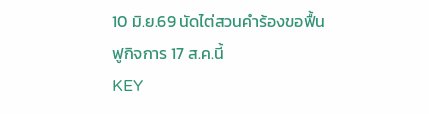10 มิ.ย.69 นัดไต่สวนคําร้องขอฟื้นฟูกิจการ 17 ส.ค.นี้
KEY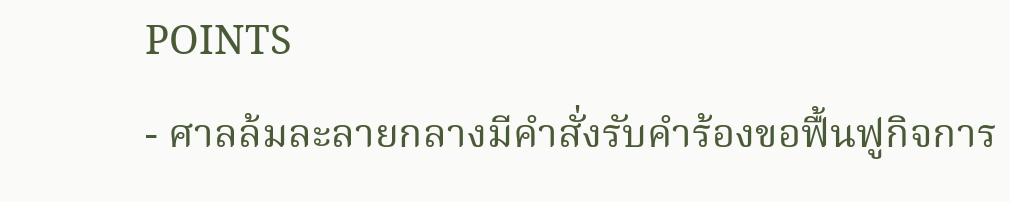POINTS
- ศาลล้มละลายกลางมีคำสั่งรับคำร้องขอฟื้นฟูกิจการ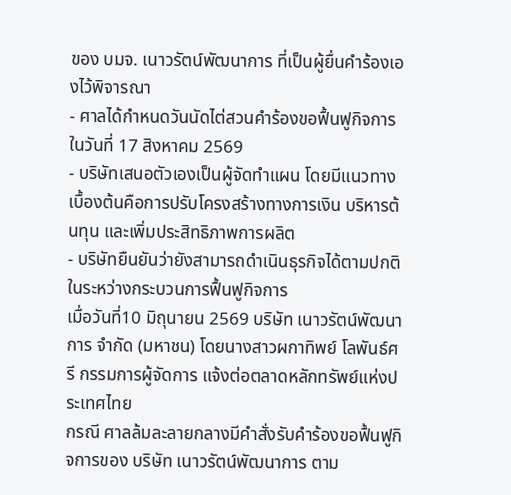ของ บมจ. เนาวรัตน์พัฒนาการ ที่เป็นผู้ยื่นคำร้องเองไว้พิจารณา
- ศาลได้กำหนดวันนัดไต่สวนคำร้องขอฟื้นฟูกิจการในวันที่ 17 สิงหาคม 2569
- บริษัทเสนอตัวเองเป็นผู้จัดทำแผน โดยมีแนวทางเบื้องต้นคือการปรับโครงสร้างทางการเงิน บริหารต้นทุน และเพิ่มประสิทธิภาพการผลิต
- บริษัทยืนยันว่ายังสามารถดำเนินธุรกิจได้ตามปกติในระหว่างกระบวนการฟื้นฟูกิจการ
เมื่อวันที่10 มิถุนายน 2569 บริษัท เนาวรัตน์พัฒนาการ จํากัด (มหาชน) โดยนางสาวผกาทิพย์ โลพันธ์ศรี กรรมการผู้จัดการ แจ้งต่อตลาดหลักทรัพย์แห่งประเทศไทย
กรณี ศาลล้มละลายกลางมีคําสั่งรับคําร้องขอฟื้นฟูกิจการของ บริษัท เนาวรัตน์พัฒนาการ ตาม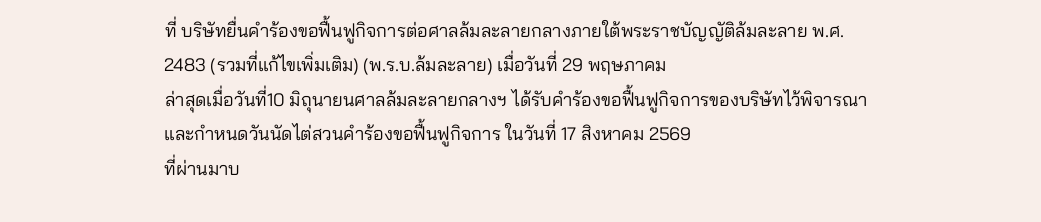ที่ บริษัทยื่นคำร้องขอฟื้นฟูกิจการต่อศาลล้มละลายกลางภายใต้พระราชบัญญัติล้มละลาย พ.ศ. 2483 (รวมที่แก้ไขเพิ่มเติม) (พ.ร.บ.ล้มละลาย) เมื่อวันที่ 29 พฤษภาคม
ล่าสุดเมื่อวันที่10 มิถุนายนศาลล้มละลายกลางฯ ได้รับคำร้องขอฟื้นฟูกิจการของบริษัทไว้พิจารณา และกําหนดวันนัดไต่สวนคําร้องขอฟื้นฟูกิจการ ในวันที่ 17 สิงหาคม 2569
ที่ผ่านมาบ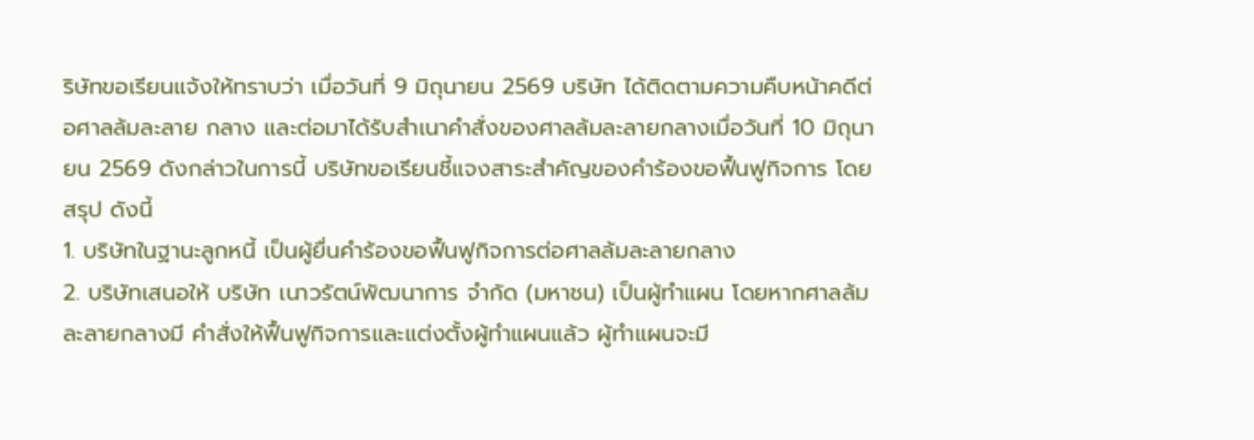ริษัทขอเรียนแจ้งให้ทราบว่า เมื่อวันที่ 9 มิถุนายน 2569 บริษัท ได้ติดตามความคืบหน้าคดีต่อศาลล้มละลาย กลาง และต่อมาได้รับสําเนาคําสั่งของศาลล้มละลายกลางเมื่อวันที่ 10 มิถุนายน 2569 ดังกล่าวในการนี้ บริษัทขอเรียนชี้แจงสาระสําคัญของคําร้องขอฟื้นฟูกิจการ โดยสรุป ดังนี้
1. บริษัทในฐานะลูกหนี้ เป็นผู้ยื่นคําร้องขอฟื้นฟูกิจการต่อศาลล้มละลายกลาง
2. บริษัทเสนอให้ บริษัท เนาวรัตน์พัฒนาการ จํากัด (มหาชน) เป็นผู้ทําแผน โดยหากศาลล้มละลายกลางมี คําสั่งให้ฟื้นฟูกิจการและแต่งตั้งผู้ทําแผนแล้ว ผู้ทําแผนจะมี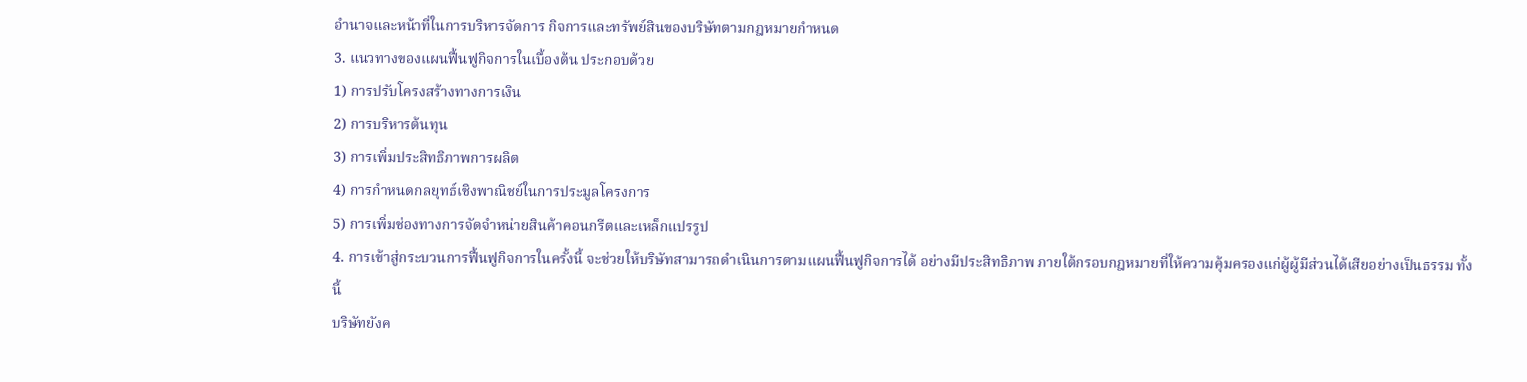อํานาจและหน้าที่ในการบริหารจัดการ กิจการและทรัพย์สินของบริษัทตามกฎหมายกําหนด
3. แนวทางของแผนฟื้นฟูกิจการในเบื้องต้น ประกอบด้วย
1) การปรับโครงสร้างทางการเงิน
2) การบริหารต้นทุน
3) การเพิ่มประสิทธิภาพการผลิต
4) การกําหนดกลยุทธ์เชิงพาณิชย์ในการประมูลโครงการ
5) การเพิ่มช่องทางการจัดจําหน่ายสินค้าคอนกรีตและเหล็กแปรรูป
4. การเข้าสู่กระบวนการฟื้นฟูกิจการในครั้งนี้ จะช่วยให้บริษัทสามารถดําเนินการตามแผนฟื้นฟูกิจการได้ อย่างมีประสิทธิภาพ ภายใต้กรอบกฎหมายที่ให้ความคุ้มครองแก่ผู้ผู้มีส่วนได้เสียอย่างเป็นธรรม ทั้งนี้
บริษัทยังค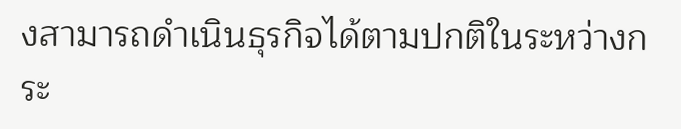งสามารถดําเนินธุรกิจได้ตามปกติในระหว่างกระ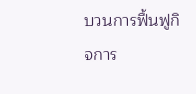บวนการฟื้นฟูกิจการ